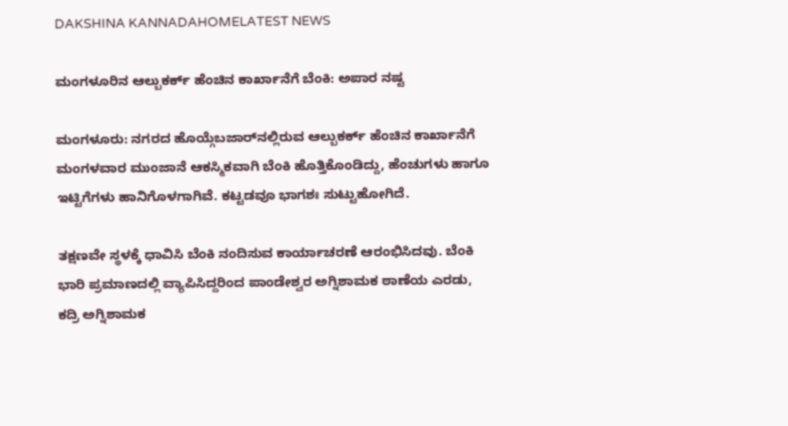DAKSHINA KANNADAHOMELATEST NEWS

ಮಂಗಳೂರಿನ ಆಲ್ಬುಕರ್ಕ್‌ ಹೆಂಚಿನ ಕಾರ್ಖಾನೆಗೆ ಬೆಂಕಿ: ಅಪಾರ ನಷ್ಟ

ಮಂಗಳೂರು: ನಗರದ ಹೊಯ್ಗೆಬಜಾರ್‌ನಲ್ಲಿರುವ ಆಲ್ಬುಕರ್ಕ್‌ ಹೆಂಚಿನ ಕಾರ್ಖಾನೆಗೆ ಮಂಗಳವಾರ ಮುಂಜಾನೆ ಆಕಸ್ಮಿಕವಾಗಿ ಬೆಂಕಿ ಹೊತ್ತಿಕೊಂಡಿದ್ದು, ಹೆಂಚುಗಳು ಹಾಗೂ ಇಟ್ಟಿಗೆಗಳು ಹಾನಿಗೊಳಗಾಗಿವೆ. ಕಟ್ಟಡವೂ ಭಾಗಶಃ ಸುಟ್ಟುಹೋಗಿದೆ.

ತಕ್ಷಣವೇ ಸ್ಥಳಕ್ಕೆ ಧಾವಿಸಿ ಬೆಂಕಿ ನಂದಿಸುವ ಕಾರ್ಯಾಚರಣೆ ಆರಂಭಿಸಿದವು. ಬೆಂಕಿ ಭಾರಿ ಪ್ರಮಾಣದಲ್ಲಿ ವ್ಯಾಪಿಸಿದ್ದರಿಂದ ಪಾಂಡೇಶ್ವರ ಅಗ್ನಿಶಾಮಕ ಠಾಣೆಯ ಎರಡು, ಕದ್ರಿ ಅಗ್ನಿಶಾಮಕ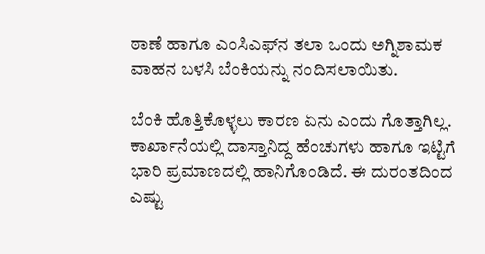ಠಾಣೆ ಹಾಗೂ ಎಂಸಿಎಫ್‌ನ ತಲಾ ಒಂದು ಅಗ್ನಿಶಾಮಕ ವಾಹನ ಬಳಸಿ ಬೆಂಕಿಯನ್ನು ನಂದಿಸಲಾಯಿತು.

ಬೆಂಕಿ ಹೊತ್ತಿಕೊಳ್ಳಲು ಕಾರಣ ಏನು ಎಂದು ಗೊತ್ತಾಗಿಲ್ಲ. ಕಾರ್ಖಾನೆಯಲ್ಲಿ ದಾಸ್ತಾನಿದ್ದ ಹೆಂಚುಗಳು ಹಾಗೂ ಇಟ್ಟಿಗೆ ಭಾರಿ ಪ್ರಮಾಣದಲ್ಲಿ ಹಾನಿಗೊಂಡಿದೆ. ಈ ದುರಂತದಿಂದ ಎಷ್ಟು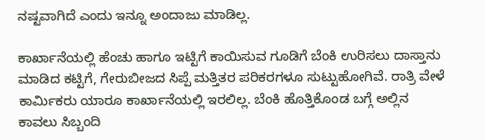ನಷ್ಟವಾಗಿದೆ ಎಂದು ಇನ್ನೂ ಅಂದಾಜು ಮಾಡಿಲ್ಲ.

ಕಾರ್ಖಾನೆಯಲ್ಲಿ ಹೆಂಚು ಹಾಗೂ ಇಟ್ಟಿಗೆ ಕಾಯಿಸುವ ಗೂಡಿಗೆ ಬೆಂಕಿ ಉರಿಸಲು ದಾಸ್ತಾನು ಮಾಡಿದ ಕಟ್ಟಿಗೆ, ಗೇರುಬೀಜದ ಸಿಪ್ಪೆ ಮತ್ತಿತರ ಪರಿಕರಗಳೂ ಸುಟ್ಟುಹೋಗಿವೆ. ರಾತ್ರಿ ವೇಳೆ ಕಾರ್ಮಿಕರು ಯಾರೂ ಕಾರ್ಖಾನೆಯಲ್ಲಿ ಇರಲಿಲ್ಲ. ಬೆಂಕಿ ಹೊತ್ತಿಕೊಂಡ ಬಗ್ಗೆ ಅಲ್ಲಿನ ಕಾವಲು ಸಿಬ್ಬಂದಿ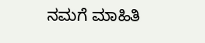ನಮಗೆ ಮಾಹಿತಿ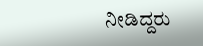ನೀಡಿದ್ದರು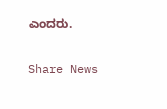ಎಂದರು.

Share News